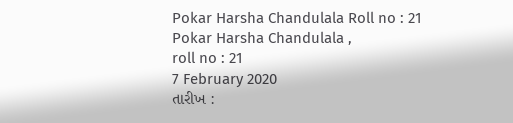Pokar Harsha Chandulala Roll no : 21
Pokar Harsha Chandulala ,
roll no : 21
7 February 2020
તારીખ :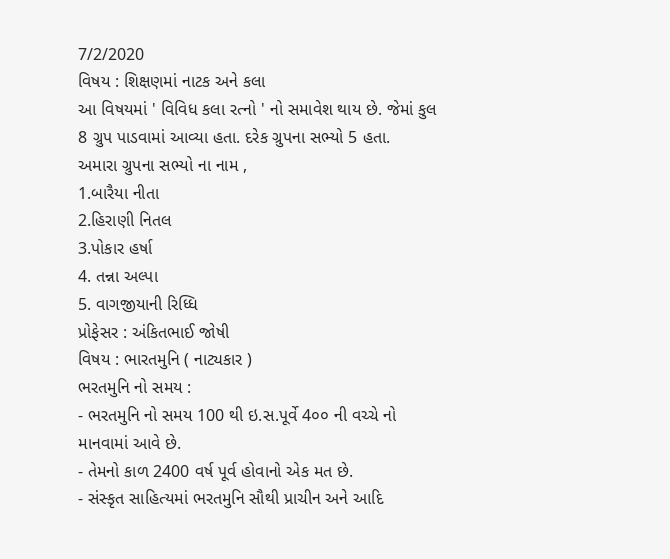7/2/2020
વિષય : શિક્ષણમાં નાટક અને કલા
આ વિષયમાં ' વિવિધ કલા રત્નો ' નો સમાવેશ થાય છે. જેમાં કુલ 8 ગ્રુપ પાડવામાં આવ્યા હતા. દરેક ગ્રુપના સભ્યો 5 હતા.
અમારા ગ્રુપના સભ્યો ના નામ ,
1.બારૈયા નીતા
2.હિરાણી નિતલ
3.પોકાર હર્ષા
4. તન્ના અલ્પા
5. વાગજીયાની રિધ્ધિ
પ્રોફેસર : અંકિતભાઈ જોષી
વિષય : ભારતમુનિ ( નાટ્યકાર )
ભરતમુનિ નો સમય :
- ભરતમુનિ નો સમય 100 થી ઇ.સ.પૂર્વે 4૦૦ ની વચ્ચે નો માનવામાં આવે છે.
- તેમનો કાળ 2400 વર્ષ પૂર્વ હોવાનો એક મત છે.
- સંસ્કૃત સાહિત્યમાં ભરતમુનિ સૌથી પ્રાચીન અને આદિ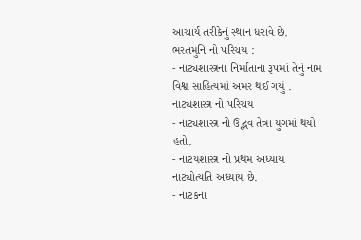આચાર્ય તરીકેનું સ્થાન ધરાવે છે.
ભરતમુનિ નો પરિચય :
- નાટ્યશાસ્ત્રના નિર્માતાના રૂપમાં તેનું નામ વિશ્વ સાહિત્યમાં અમર થઈ ગયું .
નાટ્યશાસ્ત્ર નો પરિચય
- નાટ્યશાસ્ત્ર નો ઉદ્ભવ તેત્રા યુગમાં થયો હતો.
- નાટયશાસ્ત્ર નો પ્રથમ અધ્યાય નાટ્યોત્યતિ અધ્યાય છે.
- નાટકના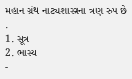મહાન ગ્રંથ નાટ્યશાસ્ત્રના ત્રણ રુપ છે .
1. સૂત્ર
2. ભાસ્ય
-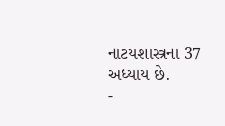નાટયશાસ્ત્રના 37 અધ્યાય છે.
-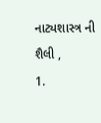નાટ્યશાસ્ત્ર ની શૈલી ,
1.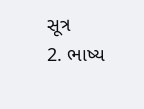સૂત્ર
2. ભાષ્ય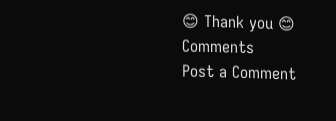😊 Thank you 😊
Comments
Post a Comment